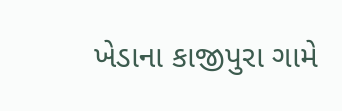ખેડાના કાજીપુરા ગામે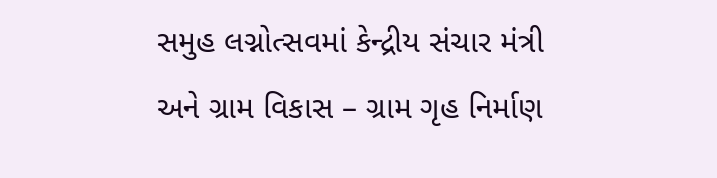સમુહ લગ્નોત્સવમાં કેન્દ્રીય સંચાર મંત્રી અને ગ્રામ વિકાસ – ગ્રામ ગૃહ નિર્માણ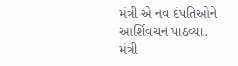મંત્રી એ નવ દંપતિઓને આર્શિવચન પાઠવ્યા.
મંત્રી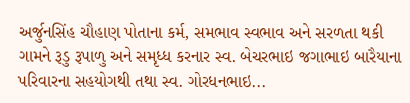અર્જુનસિંહ ચૌહાણ પોતાના કર્મ, સમભાવ સ્વભાવ અને સરળતા થકી ગામને રૂડુ રૂપાળુ અને સમૃધ્ધ કરનાર સ્વ. બેચરભાઇ જગાભાઇ બારૈયાના પરિવારના સહયોગથી તથા સ્વ. ગોરધનભાઇ...